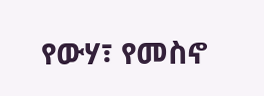የውሃ፣ የመስኖ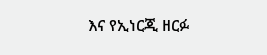እና የኢነርጂ ዘርፉ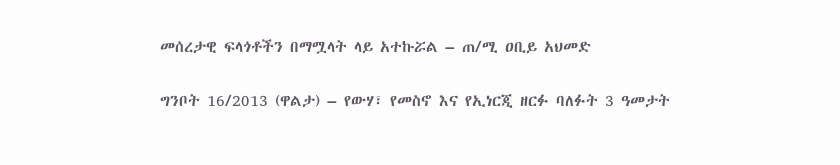መሰረታዊ ፍላጎቶችን በማሟላት ላይ አተኩሯል – ጠ/ሚ ዐቢይ አህመድ

ግንቦት 16/2013 (ዋልታ) – የውሃ፣ የመስኖ እና የኢነርጂ ዘርፉ ባለፉት 3 ዓመታት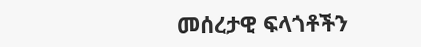መሰረታዊ ፍላጎቶችን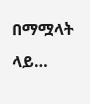በማሟላት ላይ…